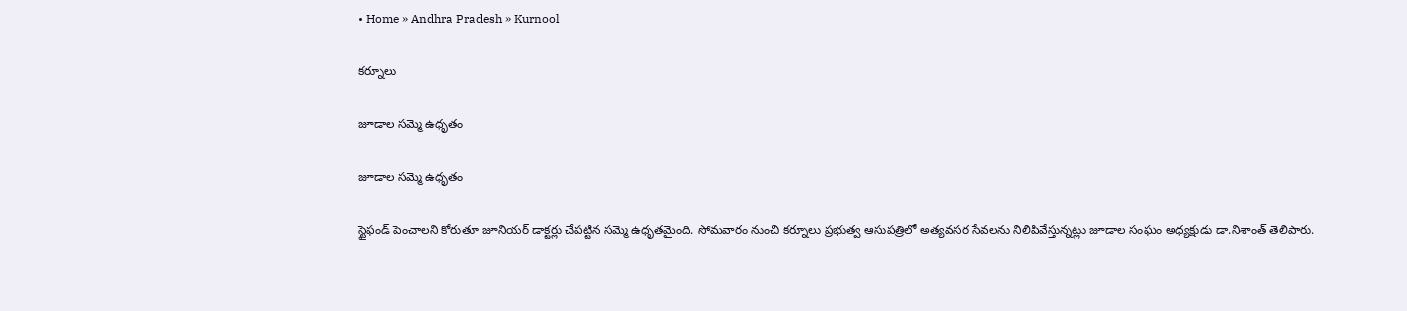• Home » Andhra Pradesh » Kurnool

కర్నూలు

జూడాల సమ్మె ఉధృతం

జూడాల సమ్మె ఉధృతం

స్టైఫండ్‌ పెంచాలని కోరుతూ జూనియర్‌ డాక్టర్లు చేపట్టిన సమ్మె ఉధృతమైంది. సోమవారం నుంచి కర్నూలు ప్రభుత్వ ఆసుపత్రిలో అత్యవసర సేవలను నిలిపివేస్తున్నట్లు జూడాల సంఘం అధ్యక్షుడు డా.నిశాంత్‌ తెలిపారు.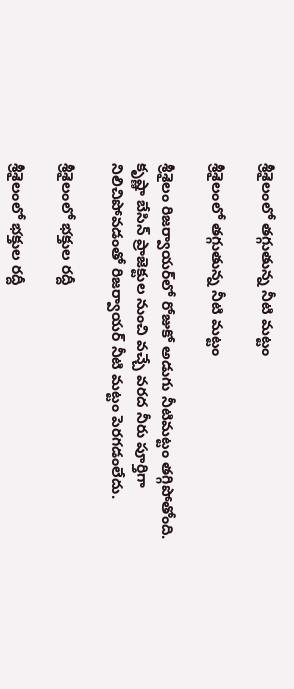శ్రీశైలంలో తగ్గుతున్న నీటి మట్టం

శ్రీశైలంలో తగ్గుతున్న నీటి మట్టం

శ్రీశైలం రిజర్వాయర్‌లో రోజుకో అడుగు నీటిమట్టం తగ్గిపోతోంది. కృష్ణా బేసిన్‌ ప్రాజెక్టుల నుంచి వచ్చే వరద నీరు పూర్తిగా నిలిచిపోవడంతో రిజర్వాయర్‌ నీటి మట్టం పెరగడంలేదు.

శ్రీశైలంలో భక్తుల రద్దీ

శ్రీశైలంలో భక్తుల రద్దీ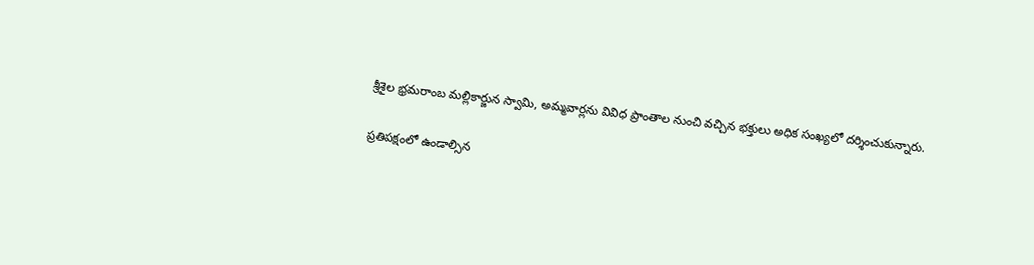శ్రీశైల భ్రమరాంబ మల్లికార్జున స్వామి, అమ్మవార్లను వివిధ ప్రాంతాల నుంచి వచ్చిన భక్తులు అధిక సంఖ్యలో దర్శించుకున్నారు.

ప్రతిపక్షంలో ఉండాల్సిన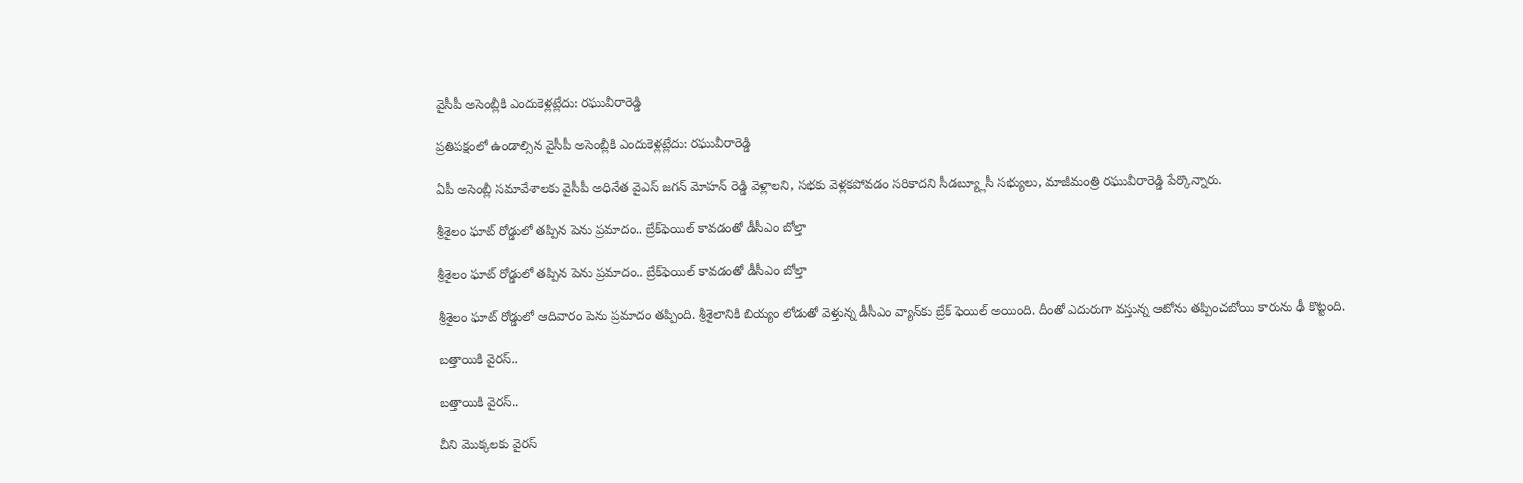వైసీపీ అసెంబ్లీకి ఎందుకెళ్లట్లేదు: రఘువీరారెడ్డి

ప్రతిపక్షంలో ఉండాల్సిన వైసీపీ అసెంబ్లీకి ఎందుకెళ్లట్లేదు: రఘువీరారెడ్డి

ఏపీ అసెంబ్లీ సమావేశాలకు వైసీపీ అధినేత వైఎస్ జగన్ మోహన్ రెడ్డి వెళ్లాలని, సభకు వెళ్లకపోవడం సరికాదని సీడబ్య్లూసీ సభ్యులు, మాజీమంత్రి రఘువీరారెడ్డి పేర్కొన్నారు.

శ్రీశైలం ఘాట్ రోడ్డులో తప్పిన పెను ప్రమాదం.. బ్రేక్‌ఫెయిల్‌‌ కావడంతో డీసీఎం బోల్తా

శ్రీశైలం ఘాట్ రోడ్డులో తప్పిన పెను ప్రమాదం.. బ్రేక్‌ఫెయిల్‌‌ కావడంతో డీసీఎం బోల్తా

శ్రీశైలం ఘాట్ రోడ్డులో ఆదివారం పెను ప్రమాదం తప్పింది. శ్రీశైలానికి బియ్యం లోడుతో వెళ్తున్న డీసీఎం వ్యాన్‌కు బ్రేక్ ఫెయిల్ అయింది. దీంతో ఎదురుగా వస్తున్న ఆటోను తప్పించబోయి కారును ఢీ కొట్టంది.

బత్తాయికి వైరస్‌..

బత్తాయికి వైరస్‌..

చీని మొక్కలకు వైరస్‌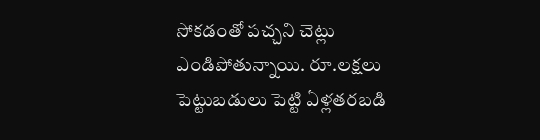సోకడంతో పచ్చని చెట్లు ఎండిపోతున్నాయి. రూ.లక్షలు పెట్టుబడులు పెట్టి ఏళ్లతరబడి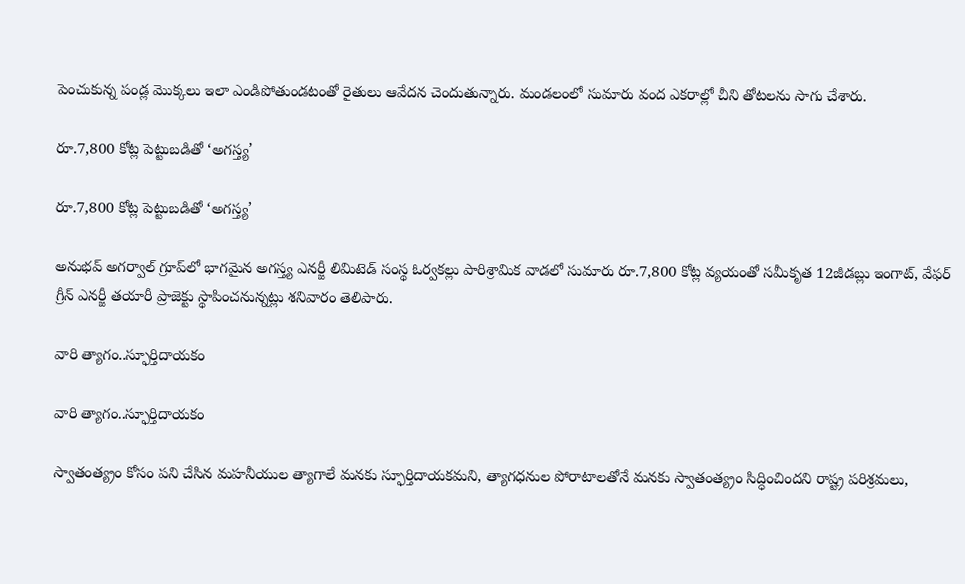పెంచుకున్న పండ్ల మొక్కలు ఇలా ఎండిపోతుండటంతో రైతులు ఆవేదన చెందుతున్నారు. మండలంలో సుమారు వంద ఎకరాల్లో చీని తోటలను సాగు చేశారు.

రూ.7,800 కోట్ల పెట్టుబడితో ‘అగస్త్య’

రూ.7,800 కోట్ల పెట్టుబడితో ‘అగస్త్య’

అనుభవ్‌ అగర్వాల్‌ గ్రూప్‌లో భాగమైన అగస్త్య ఎనర్జీ లిమిటెడ్‌ సంస్థ ఓర్వకల్లు పారిశ్రామిక వాడలో సుమారు రూ.7,800 కోట్ల వ్యయంతో సమీకృత 12జీడబ్లు ఇంగాట్‌, వేఫర్‌ గ్రీన్‌ ఎనర్జీ తయారీ ప్రాజెక్టు స్థాపించనున్నట్లు శనివారం తెలిపారు.

వారి త్యాగం..స్ఫూర్తిదాయకం

వారి త్యాగం..స్ఫూర్తిదాయకం

స్వాతంత్య్రం కోసం పని చేసిన మహనీయుల త్యాగాలే మనకు స్ఫూర్తిదాయకమని, త్యాగధనుల పోరాటాలతోనే మనకు స్వాతంత్య్రం సిద్ధించిందని రాష్ట్ర పరిశ్రమలు,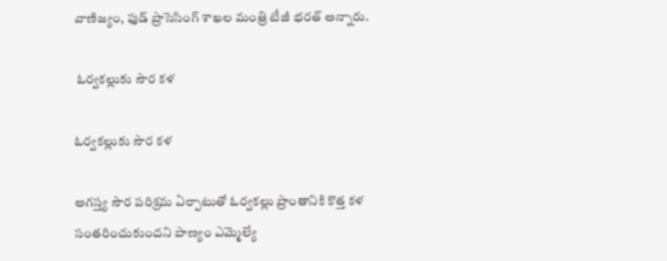వాణిజ్యం, ఫుడ్‌ ప్రాసెసింగ్‌ శాఖల మంత్రి టీజీ భరత్‌ అన్నారు.

 ఓర్వకల్లుకు సౌర కళ

ఓర్వకల్లుకు సౌర కళ

అగస్త్య సౌర పరిశ్రమ ఏర్పాటుతో ఓర్వకల్లు ప్రాంతానికి కొత్త కళ సంతరించుకుందని పాణ్యం ఎమ్మెల్యే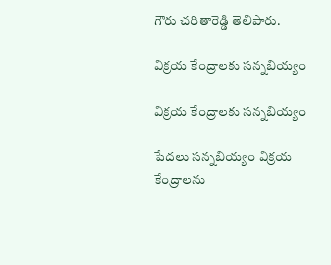గౌరు చరితారెడ్డి తెలిపారు.

విక్రయ కేంద్రాలకు సన్నబియ్యం

విక్రయ కేంద్రాలకు సన్నబియ్యం

పేదలు సన్నబియ్యం విక్రయ కేంద్రాలను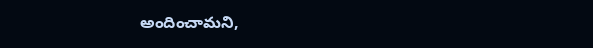అందించామని,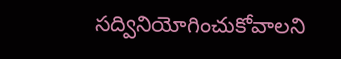సద్వినియోగించుకోవాలని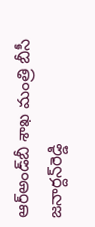ఆర్‌అండ్‌బీ శాఖ మంత్రి బీసీ జనార్దన్‌రెడ్డి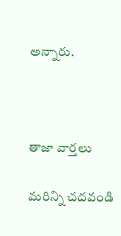అన్నారు.



తాజా వార్తలు

మరిన్ని చదవండి